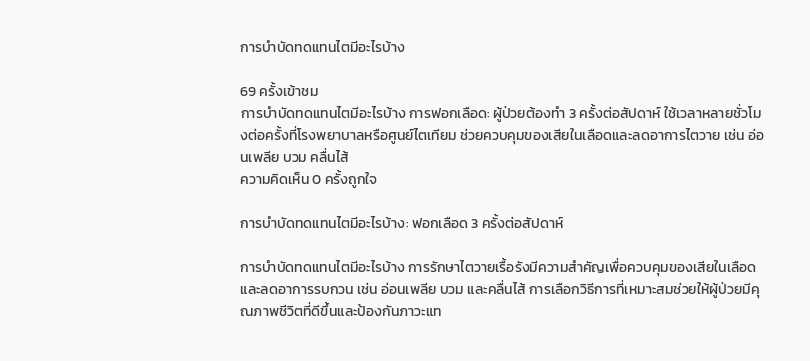การบำบัดทดแทนไตมีอะไรบ้าง

69 ครั้งเข้าชม
การบำบัดทดแทนไตมีอะไรบ้าง การฟอกเลือด: ผู้ป่วยต้องทำ 3 ครั้งต่อสัปดาห์ ใช้เวลาหลายชั่วโมงต่อครั้งที่โรงพยาบาลหรือศูนย์ไตเทียม ช่วยควบคุมของเสียในเลือดและลดอาการไตวาย เช่น อ่อนเพลีย บวม คลื่นไส้
ความคิดเห็น 0 ครั้งถูกใจ

การบำบัดทดแทนไตมีอะไรบ้าง: ฟอกเลือด 3 ครั้งต่อสัปดาห์

การบำบัดทดแทนไตมีอะไรบ้าง การรักษาไตวายเรื้อรังมีความสำคัญเพื่อควบคุมของเสียในเลือดและลดอาการรบกวน เช่น อ่อนเพลีย บวม และคลื่นไส้ การเลือกวิธีการที่เหมาะสมช่วยให้ผู้ป่วยมีคุณภาพชีวิตที่ดีขึ้นและป้องกันภาวะแท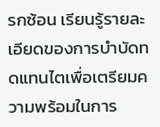รกซ้อน เรียนรู้รายละเอียดของการบำบัดทดแทนไตเพื่อเตรียมความพร้อมในการ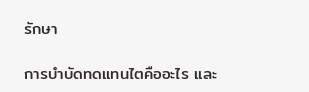รักษา

การบำบัดทดแทนไตคืออะไร และ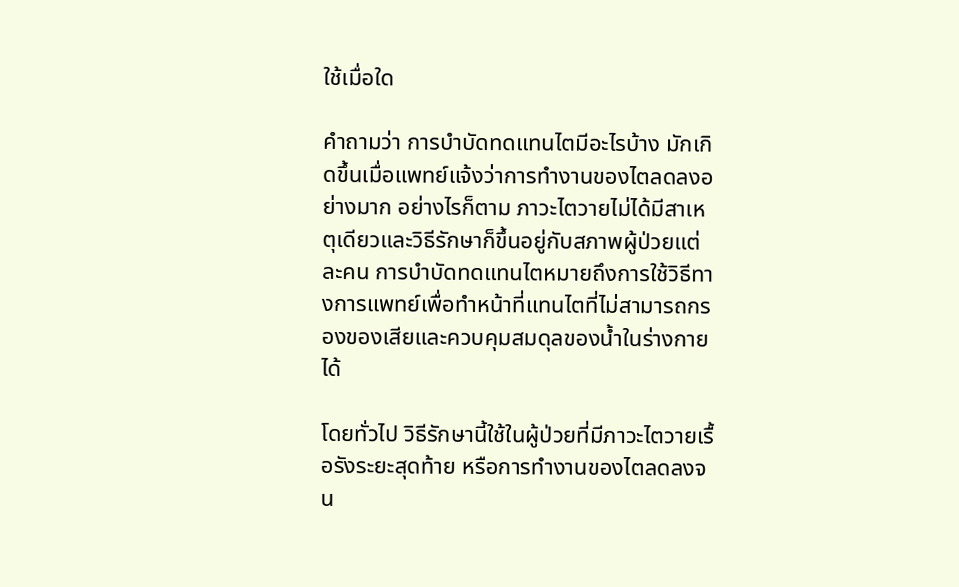ใช้เมื่อใด

คำถามว่า การบำบัดทดแทนไตมีอะไรบ้าง มักเกิดขึ้นเมื่อแพทย์แจ้งว่าการทำงานของไตลดลงอย่างมาก อย่างไรก็ตาม ภาวะไตวายไม่ได้มีสาเหตุเดียวและวิธีรักษาก็ขึ้นอยู่กับสภาพผู้ป่วยแต่ละคน การบำบัดทดแทนไตหมายถึงการใช้วิธีทางการแพทย์เพื่อทำหน้าที่แทนไตที่ไม่สามารถกรองของเสียและควบคุมสมดุลของน้ำในร่างกายได้

โดยทั่วไป วิธีรักษานี้ใช้ในผู้ป่วยที่มีภาวะไตวายเรื้อรังระยะสุดท้าย หรือการทำงานของไตลดลงจน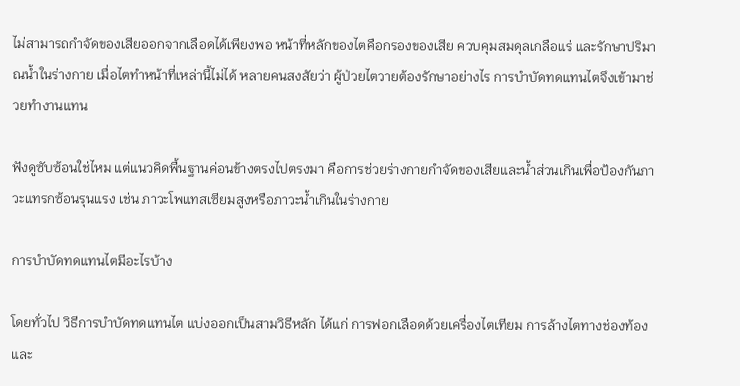ไม่สามารถกำจัดของเสียออกจากเลือดได้เพียงพอ หน้าที่หลักของไตคือกรองของเสีย ควบคุมสมดุลเกลือแร่ และรักษาปริมาณน้ำในร่างกาย เมื่อไตทำหน้าที่เหล่านี้ไม่ได้ หลายคนสงสัยว่า ผู้ป่วยไตวายต้องรักษาอย่างไร การบำบัดทดแทนไตจึงเข้ามาช่วยทำงานแทน

ฟังดูซับซ้อนใช่ไหม แต่แนวคิดพื้นฐานค่อนข้างตรงไปตรงมา คือการช่วยร่างกายกำจัดของเสียและน้ำส่วนเกินเพื่อป้องกันภาวะแทรกซ้อนรุนแรง เช่น ภาวะโพแทสเซียมสูงหรือภาวะน้ำเกินในร่างกาย

การบำบัดทดแทนไตมีอะไรบ้าง

โดยทั่วไป วิธีการบำบัดทดแทนไต แบ่งออกเป็นสามวิธีหลัก ได้แก่ การฟอกเลือดด้วยเครื่องไตเทียม การล้างไตทางช่องท้อง และ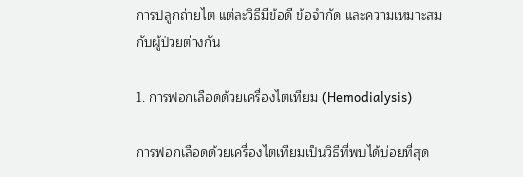การปลูกถ่ายไต แต่ละวิธีมีข้อดี ข้อจำกัด และความเหมาะสมกับผู้ป่วยต่างกัน

1. การฟอกเลือดด้วยเครื่องไตเทียม (Hemodialysis)

การฟอกเลือดด้วยเครื่องไตเทียมเป็นวิธีที่พบได้บ่อยที่สุด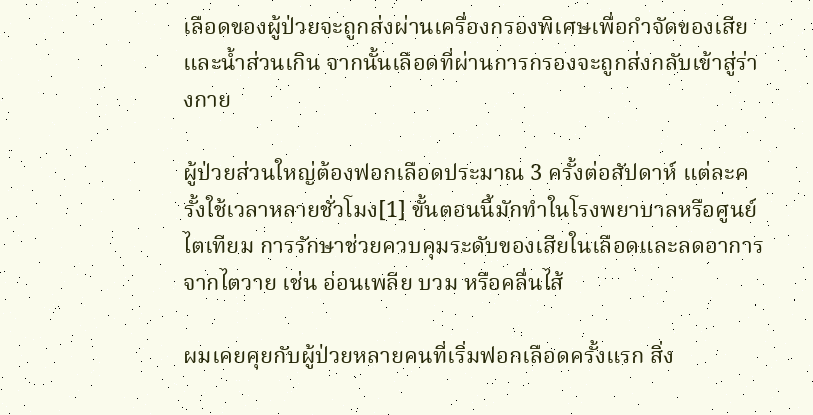เลือดของผู้ป่วยจะถูกส่งผ่านเครื่องกรองพิเศษเพื่อกำจัดของเสียและน้ำส่วนเกิน จากนั้นเลือดที่ผ่านการกรองจะถูกส่งกลับเข้าสู่ร่างกาย

ผู้ป่วยส่วนใหญ่ต้องฟอกเลือดประมาณ 3 ครั้งต่อสัปดาห์ แต่ละครั้งใช้เวลาหลายชั่วโมง[1] ขั้นตอนนี้มักทำในโรงพยาบาลหรือศูนย์ไตเทียม การรักษาช่วยควบคุมระดับของเสียในเลือดและลดอาการจากไตวาย เช่น อ่อนเพลีย บวม หรือคลื่นไส้

ผมเคยคุยกับผู้ป่วยหลายคนที่เริ่มฟอกเลือดครั้งแรก สิ่ง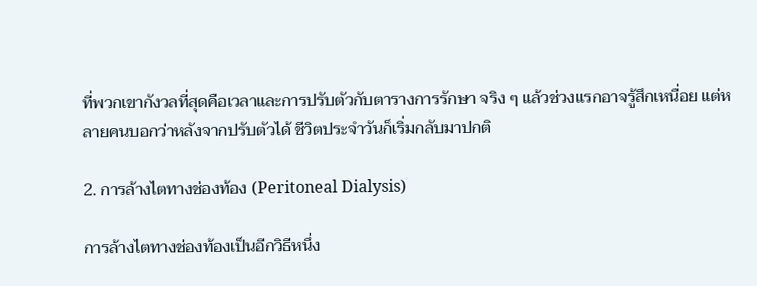ที่พวกเขากังวลที่สุดคือเวลาและการปรับตัวกับตารางการรักษา จริง ๆ แล้วช่วงแรกอาจรู้สึกเหนื่อย แต่หลายคนบอกว่าหลังจากปรับตัวได้ ชีวิตประจำวันก็เริ่มกลับมาปกติ

2. การล้างไตทางช่องท้อง (Peritoneal Dialysis)

การล้างไตทางช่องท้องเป็นอีกวิธีหนึ่ง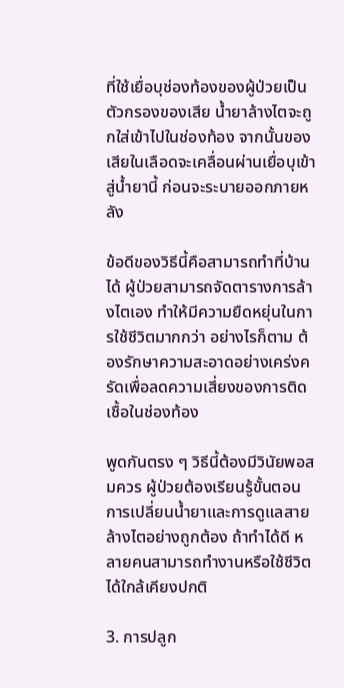ที่ใช้เยื่อบุช่องท้องของผู้ป่วยเป็นตัวกรองของเสีย น้ำยาล้างไตจะถูกใส่เข้าไปในช่องท้อง จากนั้นของเสียในเลือดจะเคลื่อนผ่านเยื่อบุเข้าสู่น้ำยานี้ ก่อนจะระบายออกภายหลัง

ข้อดีของวิธีนี้คือสามารถทำที่บ้านได้ ผู้ป่วยสามารถจัดตารางการล้างไตเอง ทำให้มีความยืดหยุ่นในการใช้ชีวิตมากกว่า อย่างไรก็ตาม ต้องรักษาความสะอาดอย่างเคร่งครัดเพื่อลดความเสี่ยงของการติดเชื้อในช่องท้อง

พูดกันตรง ๆ วิธีนี้ต้องมีวินัยพอสมควร ผู้ป่วยต้องเรียนรู้ขั้นตอนการเปลี่ยนน้ำยาและการดูแลสายล้างไตอย่างถูกต้อง ถ้าทำได้ดี หลายคนสามารถทำงานหรือใช้ชีวิตได้ใกล้เคียงปกติ

3. การปลูก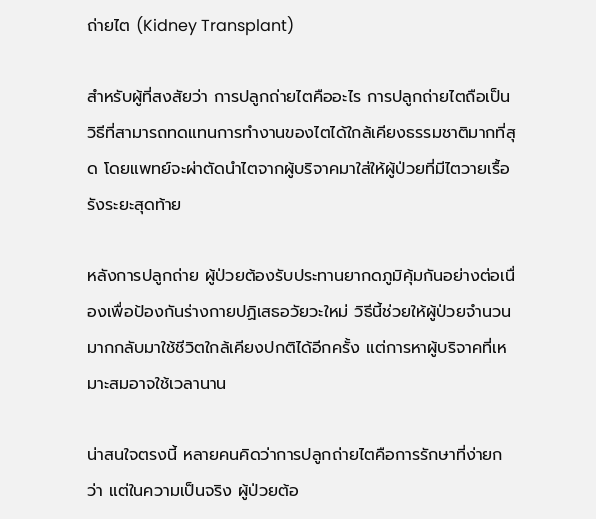ถ่ายไต (Kidney Transplant)

สำหรับผู้ที่สงสัยว่า การปลูกถ่ายไตคืออะไร การปลูกถ่ายไตถือเป็นวิธีที่สามารถทดแทนการทำงานของไตได้ใกล้เคียงธรรมชาติมากที่สุด โดยแพทย์จะผ่าตัดนำไตจากผู้บริจาคมาใส่ให้ผู้ป่วยที่มีไตวายเรื้อรังระยะสุดท้าย

หลังการปลูกถ่าย ผู้ป่วยต้องรับประทานยากดภูมิคุ้มกันอย่างต่อเนื่องเพื่อป้องกันร่างกายปฏิเสธอวัยวะใหม่ วิธีนี้ช่วยให้ผู้ป่วยจำนวนมากกลับมาใช้ชีวิตใกล้เคียงปกติได้อีกครั้ง แต่การหาผู้บริจาคที่เหมาะสมอาจใช้เวลานาน

น่าสนใจตรงนี้ หลายคนคิดว่าการปลูกถ่ายไตคือการรักษาที่ง่ายกว่า แต่ในความเป็นจริง ผู้ป่วยต้อ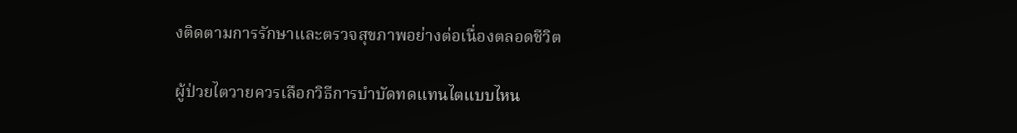งติดตามการรักษาและตรวจสุขภาพอย่างต่อเนื่องตลอดชีวิต

ผู้ป่วยไตวายควรเลือกวิธีการบำบัดทดแทนไตแบบไหน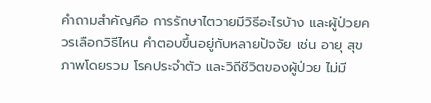คำถามสำคัญคือ การรักษาไตวายมีวิธีอะไรบ้าง และผู้ป่วยควรเลือกวิธีไหน คำตอบขึ้นอยู่กับหลายปัจจัย เช่น อายุ สุขภาพโดยรวม โรคประจำตัว และวิถีชีวิตของผู้ป่วย ไม่มี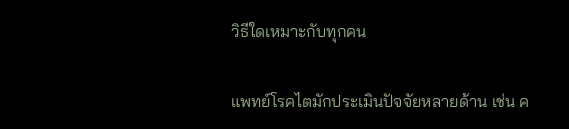วิธีใดเหมาะกับทุกคน

แพทย์โรคไตมักประเมินปัจจัยหลายด้าน เช่น ค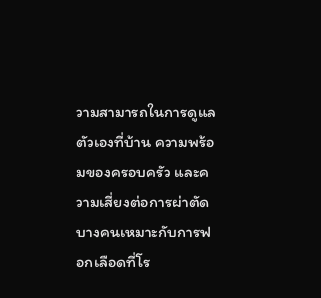วามสามารถในการดูแลตัวเองที่บ้าน ความพร้อมของครอบครัว และความเสี่ยงต่อการผ่าตัด บางคนเหมาะกับการฟอกเลือดที่โร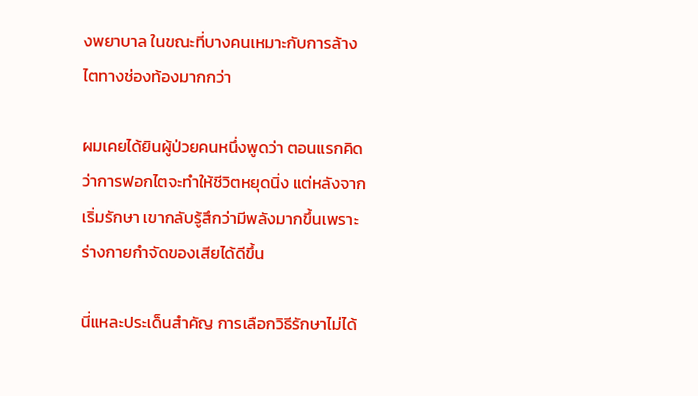งพยาบาล ในขณะที่บางคนเหมาะกับการล้างไตทางช่องท้องมากกว่า

ผมเคยได้ยินผู้ป่วยคนหนึ่งพูดว่า ตอนแรกคิดว่าการฟอกไตจะทำให้ชีวิตหยุดนิ่ง แต่หลังจากเริ่มรักษา เขากลับรู้สึกว่ามีพลังมากขึ้นเพราะร่างกายกำจัดของเสียได้ดีขึ้น

นี่แหละประเด็นสำคัญ การเลือกวิธีรักษาไม่ได้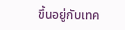ขึ้นอยู่กับเทค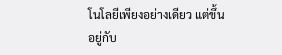โนโลยีเพียงอย่างเดียว แต่ขึ้นอยู่กับ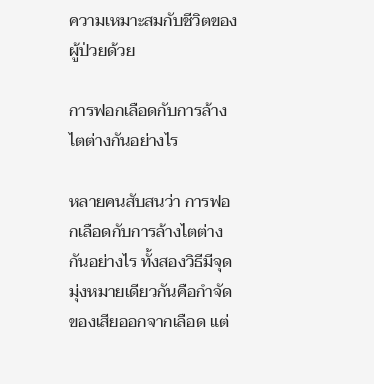ความเหมาะสมกับชีวิตของผู้ป่วยด้วย

การฟอกเลือดกับการล้างไตต่างกันอย่างไร

หลายคนสับสนว่า การฟอกเลือดกับการล้างไตต่างกันอย่างไร ทั้งสองวิธีมีจุดมุ่งหมายเดียวกันคือกำจัดของเสียออกจากเลือด แต่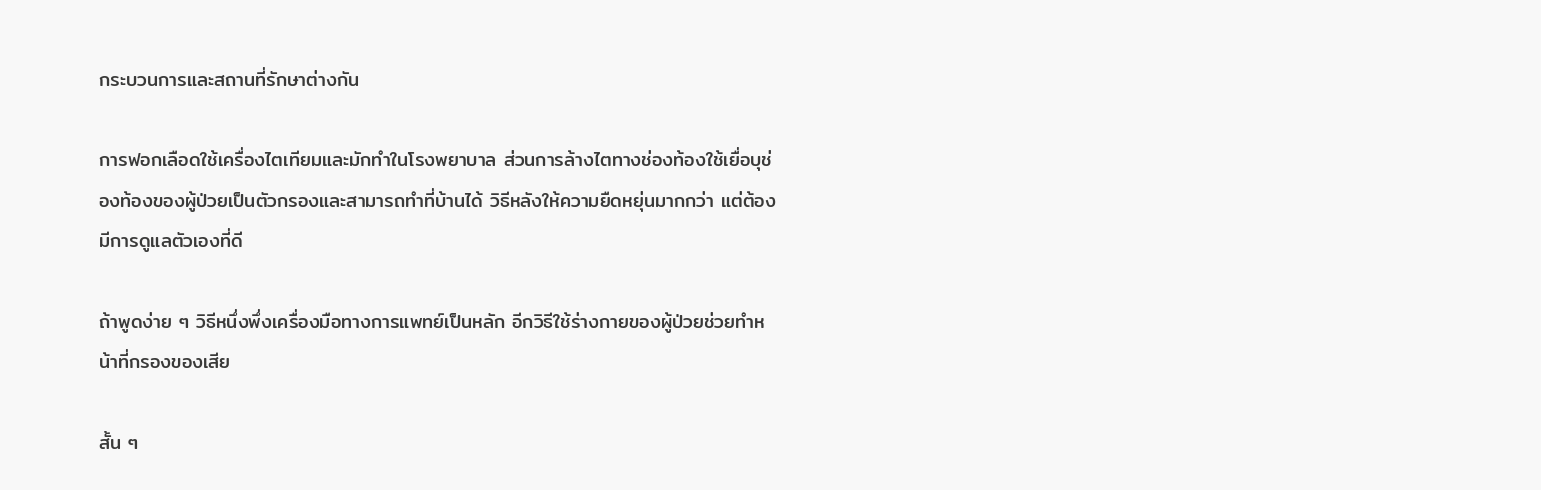กระบวนการและสถานที่รักษาต่างกัน

การฟอกเลือดใช้เครื่องไตเทียมและมักทำในโรงพยาบาล ส่วนการล้างไตทางช่องท้องใช้เยื่อบุช่องท้องของผู้ป่วยเป็นตัวกรองและสามารถทำที่บ้านได้ วิธีหลังให้ความยืดหยุ่นมากกว่า แต่ต้องมีการดูแลตัวเองที่ดี

ถ้าพูดง่าย ๆ วิธีหนึ่งพึ่งเครื่องมือทางการแพทย์เป็นหลัก อีกวิธีใช้ร่างกายของผู้ป่วยช่วยทำหน้าที่กรองของเสีย

สั้น ๆ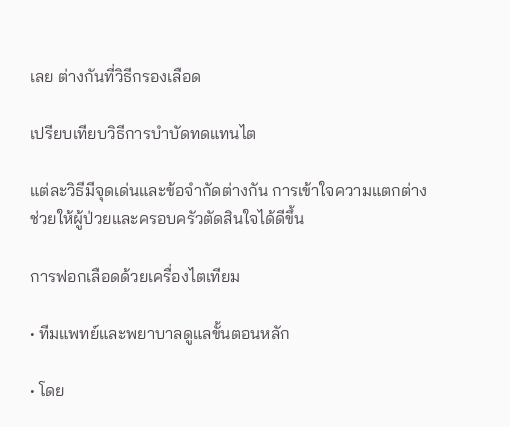เลย ต่างกันที่วิธีกรองเลือด

เปรียบเทียบวิธีการบำบัดทดแทนไต

แต่ละวิธีมีจุดเด่นและข้อจำกัดต่างกัน การเข้าใจความแตกต่างช่วยให้ผู้ป่วยและครอบครัวตัดสินใจได้ดีขึ้น

การฟอกเลือดด้วยเครื่องไตเทียม

• ทีมแพทย์และพยาบาลดูแลขั้นตอนหลัก

• โดย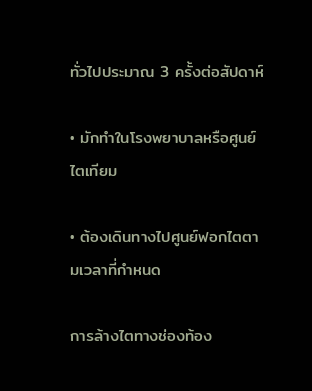ทั่วไปประมาณ 3 ครั้งต่อสัปดาห์

• มักทำในโรงพยาบาลหรือศูนย์ไตเทียม

• ต้องเดินทางไปศูนย์ฟอกไตตามเวลาที่กำหนด

การล้างไตทางช่องท้อง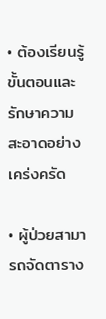• ต้องเรียนรู้ขั้นตอนและรักษาความสะอาดอย่างเคร่งครัด

• ผู้ป่วยสามารถจัดตาราง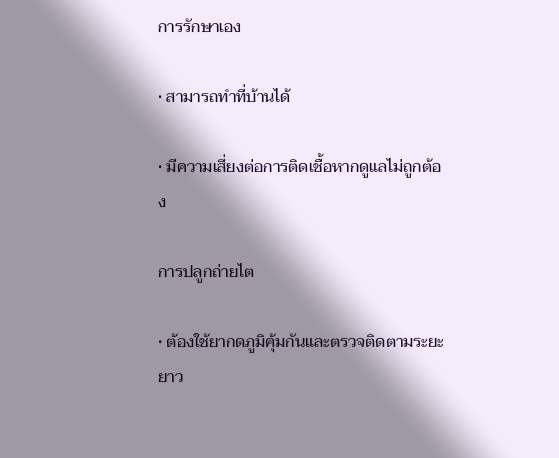การรักษาเอง

• สามารถทำที่บ้านได้

• มีความเสี่ยงต่อการติดเชื้อหากดูแลไม่ถูกต้อง

การปลูกถ่ายไต

• ต้องใช้ยากดภูมิคุ้มกันและตรวจติดตามระยะยาว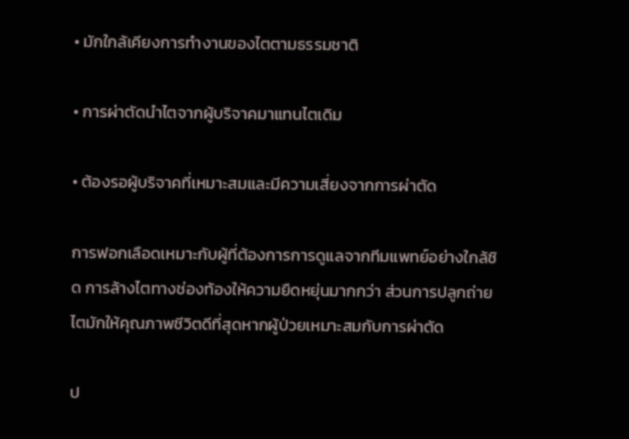• มักใกล้เคียงการทำงานของไตตามธรรมชาติ

• การผ่าตัดนำไตจากผู้บริจาคมาแทนไตเดิม

• ต้องรอผู้บริจาคที่เหมาะสมและมีความเสี่ยงจากการผ่าตัด

การฟอกเลือดเหมาะกับผู้ที่ต้องการการดูแลจากทีมแพทย์อย่างใกล้ชิด การล้างไตทางช่องท้องให้ความยืดหยุ่นมากกว่า ส่วนการปลูกถ่ายไตมักให้คุณภาพชีวิตดีที่สุดหากผู้ป่วยเหมาะสมกับการผ่าตัด

ป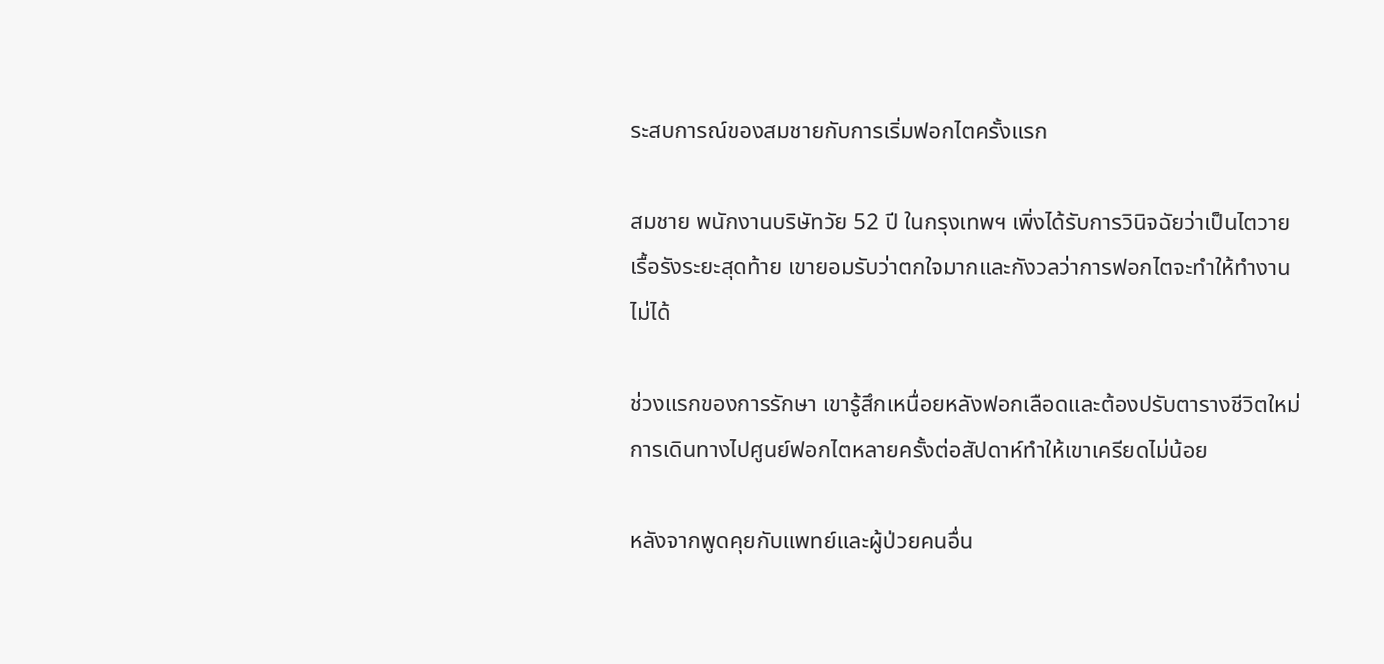ระสบการณ์ของสมชายกับการเริ่มฟอกไตครั้งแรก

สมชาย พนักงานบริษัทวัย 52 ปี ในกรุงเทพฯ เพิ่งได้รับการวินิจฉัยว่าเป็นไตวายเรื้อรังระยะสุดท้าย เขายอมรับว่าตกใจมากและกังวลว่าการฟอกไตจะทำให้ทำงานไม่ได้

ช่วงแรกของการรักษา เขารู้สึกเหนื่อยหลังฟอกเลือดและต้องปรับตารางชีวิตใหม่ การเดินทางไปศูนย์ฟอกไตหลายครั้งต่อสัปดาห์ทำให้เขาเครียดไม่น้อย

หลังจากพูดคุยกับแพทย์และผู้ป่วยคนอื่น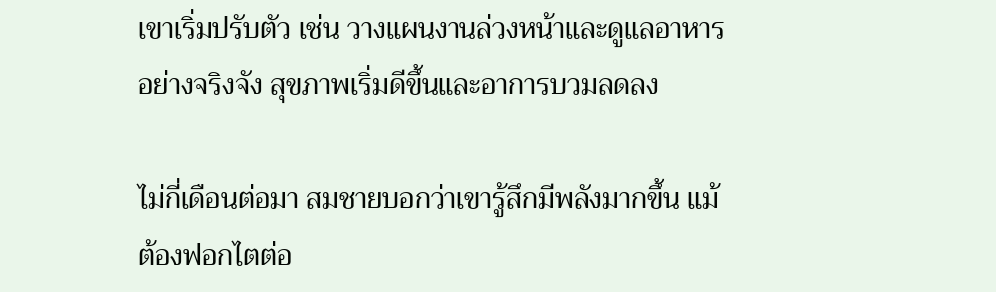เขาเริ่มปรับตัว เช่น วางแผนงานล่วงหน้าและดูแลอาหารอย่างจริงจัง สุขภาพเริ่มดีขึ้นและอาการบวมลดลง

ไม่กี่เดือนต่อมา สมชายบอกว่าเขารู้สึกมีพลังมากขึ้น แม้ต้องฟอกไตต่อ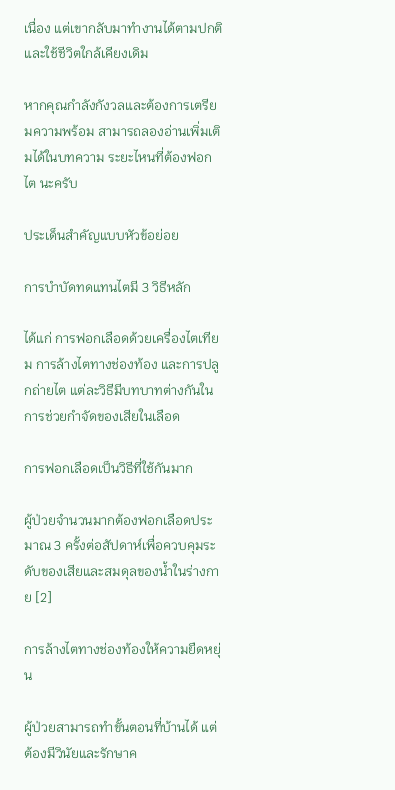เนื่อง แต่เขากลับมาทำงานได้ตามปกติและใช้ชีวิตใกล้เคียงเดิม

หากคุณกำลังกังวลและต้องการเตรียมความพร้อม สามารถลองอ่านเพิ่มเติมได้ในบทความ ระยะไหนที่ต้องฟอกไต นะครับ

ประเด็นสำคัญแบบหัวข้อย่อย

การบำบัดทดแทนไตมี 3 วิธีหลัก

ได้แก่ การฟอกเลือดด้วยเครื่องไตเทียม การล้างไตทางช่องท้อง และการปลูกถ่ายไต แต่ละวิธีมีบทบาทต่างกันในการช่วยกำจัดของเสียในเลือด

การฟอกเลือดเป็นวิธีที่ใช้กันมาก

ผู้ป่วยจำนวนมากต้องฟอกเลือดประมาณ 3 ครั้งต่อสัปดาห์เพื่อควบคุมระดับของเสียและสมดุลของน้ำในร่างกาย [2]

การล้างไตทางช่องท้องให้ความยืดหยุ่น

ผู้ป่วยสามารถทำขั้นตอนที่บ้านได้ แต่ต้องมีวินัยและรักษาค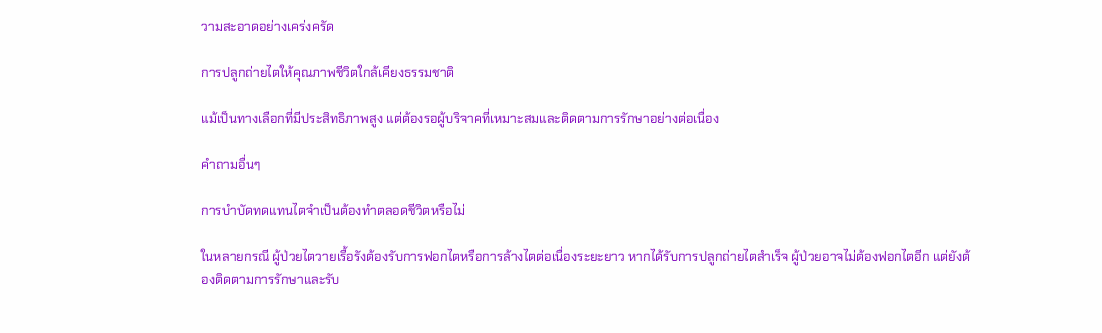วามสะอาดอย่างเคร่งครัด

การปลูกถ่ายไตให้คุณภาพชีวิตใกล้เคียงธรรมชาติ

แม้เป็นทางเลือกที่มีประสิทธิภาพสูง แต่ต้องรอผู้บริจาคที่เหมาะสมและติดตามการรักษาอย่างต่อเนื่อง

คำถามอื่นๆ

การบำบัดทดแทนไตจำเป็นต้องทำตลอดชีวิตหรือไม่

ในหลายกรณี ผู้ป่วยไตวายเรื้อรังต้องรับการฟอกไตหรือการล้างไตต่อเนื่องระยะยาว หากได้รับการปลูกถ่ายไตสำเร็จ ผู้ป่วยอาจไม่ต้องฟอกไตอีก แต่ยังต้องติดตามการรักษาและรับ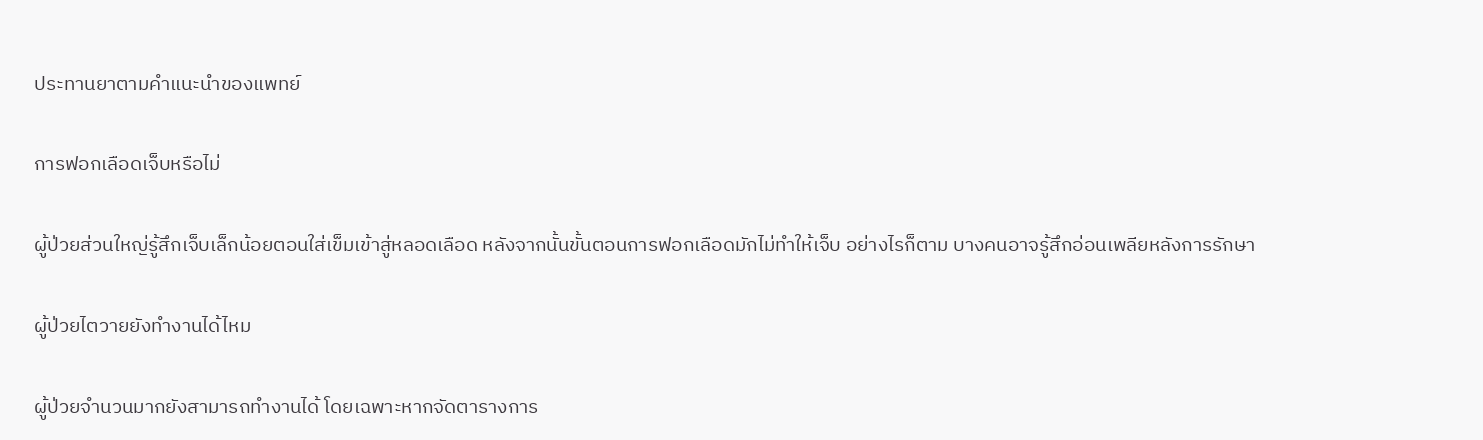ประทานยาตามคำแนะนำของแพทย์

การฟอกเลือดเจ็บหรือไม่

ผู้ป่วยส่วนใหญ่รู้สึกเจ็บเล็กน้อยตอนใส่เข็มเข้าสู่หลอดเลือด หลังจากนั้นขั้นตอนการฟอกเลือดมักไม่ทำให้เจ็บ อย่างไรก็ตาม บางคนอาจรู้สึกอ่อนเพลียหลังการรักษา

ผู้ป่วยไตวายยังทำงานได้ไหม

ผู้ป่วยจำนวนมากยังสามารถทำงานได้ โดยเฉพาะหากจัดตารางการ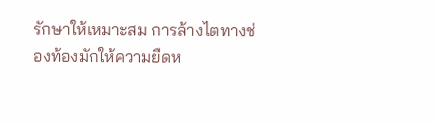รักษาให้เหมาะสม การล้างไตทางช่องท้องมักให้ความยืดห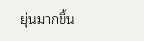ยุ่นมากขึ้น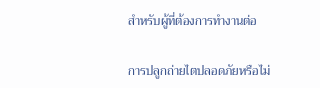สำหรับผู้ที่ต้องการทำงานต่อ

การปลูกถ่ายไตปลอดภัยหรือไม่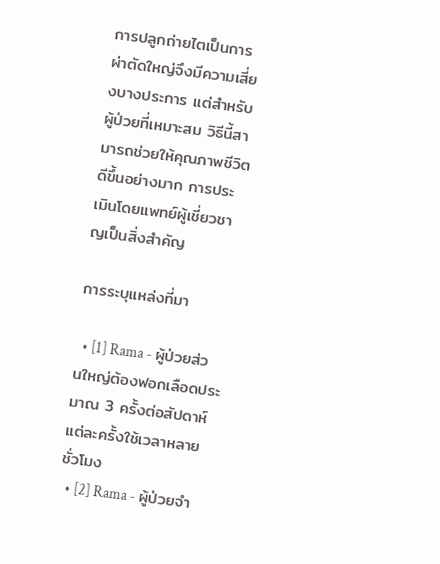การปลูกถ่ายไตเป็นการผ่าตัดใหญ่จึงมีความเสี่ยงบางประการ แต่สำหรับผู้ป่วยที่เหมาะสม วิธีนี้สามารถช่วยให้คุณภาพชีวิตดีขึ้นอย่างมาก การประเมินโดยแพทย์ผู้เชี่ยวชาญเป็นสิ่งสำคัญ

การระบุแหล่งที่มา

  • [1] Rama - ผู้ป่วยส่วนใหญ่ต้องฟอกเลือดประมาณ 3 ครั้งต่อสัปดาห์ แต่ละครั้งใช้เวลาหลายชั่วโมง
  • [2] Rama - ผู้ป่วยจำ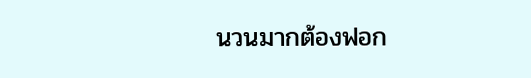นวนมากต้องฟอก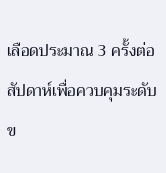เลือดประมาณ 3 ครั้งต่อสัปดาห์เพื่อควบคุมระดับข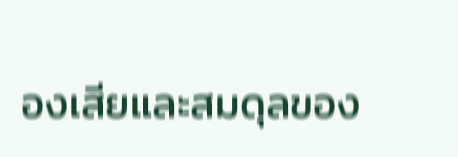องเสียและสมดุลของ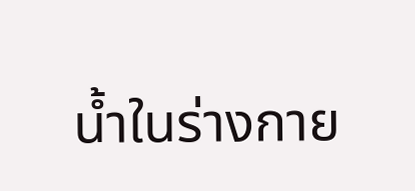น้ำในร่างกาย